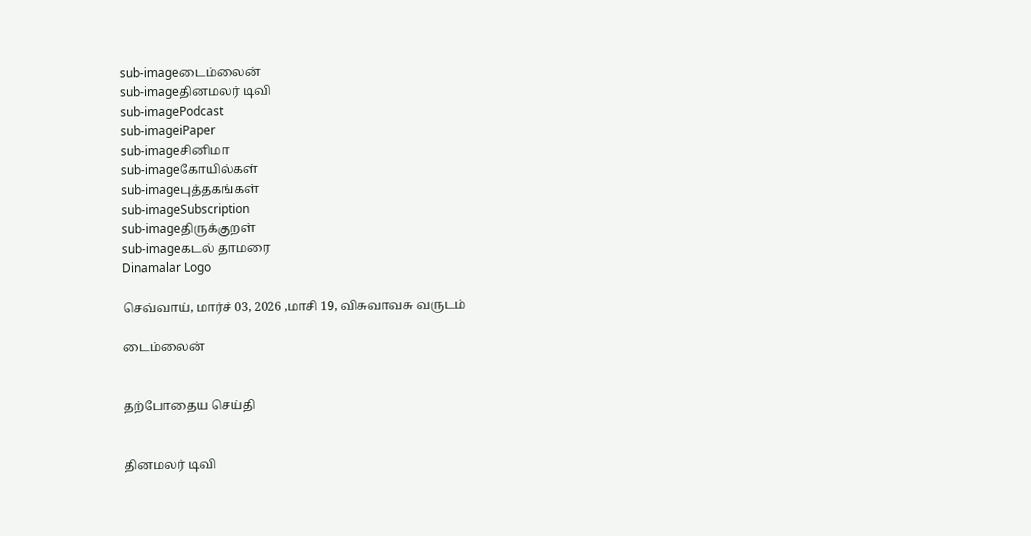sub-imageடைம்லைன்
sub-imageதினமலர் டிவி
sub-imagePodcast
sub-imageiPaper
sub-imageசினிமா
sub-imageகோயில்கள்
sub-imageபுத்தகங்கள்
sub-imageSubscription
sub-imageதிருக்குறள்
sub-imageகடல் தாமரை
Dinamalar Logo

செவ்வாய், மார்ச் 03, 2026 ,மாசி 19, விசுவாவசு வருடம்

டைம்லைன்


தற்போதைய செய்தி


தினமலர் டிவி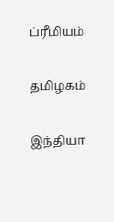ப்ரீமியம்


தமிழகம்


இந்தியா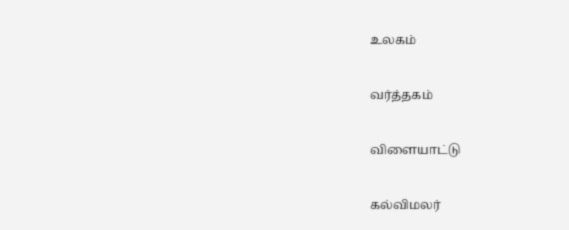உலகம்


வர்த்தகம்


விளையாட்டு


கல்விமலர்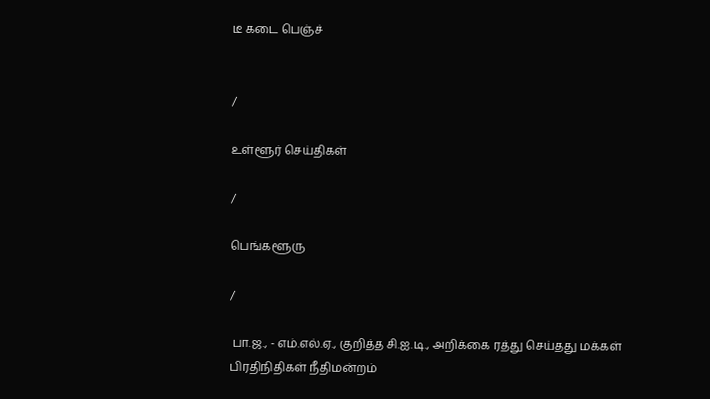டீ கடை பெஞ்ச்


/

உள்ளூர் செய்திகள்

/

பெங்களூரு

/

 பா.ஜ., - எம்.எல்.ஏ., குறித்த சி.ஐ.டி., அறிக்கை ரத்து செய்தது மக்கள் பிரதிநிதிகள் நீதிமன்றம்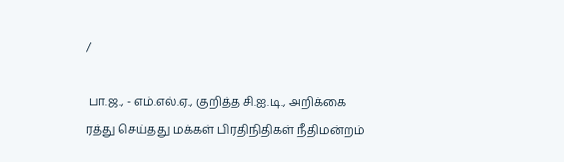/

 பா.ஜ., - எம்.எல்.ஏ., குறித்த சி.ஐ.டி., அறிக்கை ரத்து செய்தது மக்கள் பிரதிநிதிகள் நீதிமன்றம்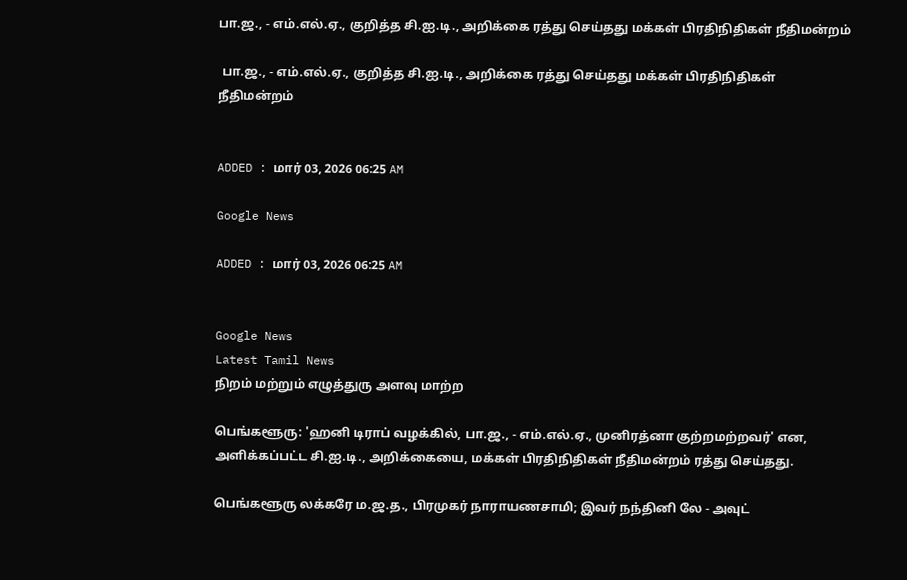பா.ஜ., - எம்.எல்.ஏ., குறித்த சி.ஐ.டி., அறிக்கை ரத்து செய்தது மக்கள் பிரதிநிதிகள் நீதிமன்றம்

 பா.ஜ., - எம்.எல்.ஏ., குறித்த சி.ஐ.டி., அறிக்கை ரத்து செய்தது மக்கள் பிரதிநிதிகள் நீதிமன்றம்


ADDED : மார் 03, 2026 06:25 AM

Google News

ADDED : மார் 03, 2026 06:25 AM


Google News
Latest Tamil News
நிறம் மற்றும் எழுத்துரு அளவு மாற்ற

பெங்களூரு: 'ஹனி டிராப் வழக்கில், பா.ஜ., - எம்.எல்.ஏ., முனிரத்னா குற்றமற்றவர்' என, அளிக்கப்பட்ட சி.ஐ.டி., அறிக்கையை, மக்கள் பிரதிநிதிகள் நீதிமன்றம் ரத்து செய்தது.

பெங்களூரு லக்கரே ம.ஜ.த., பிரமுகர் நாராயணசாமி; இவர் நந்தினி லே - அவுட்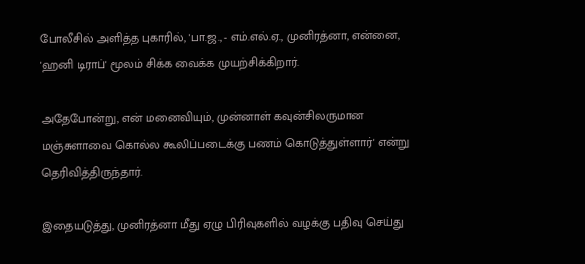போலீசில் அளித்த புகாரில், 'பா.ஜ., - எம்.எல்.ஏ., முனிரத்னா, என்னை, 'ஹனி டிராப்' மூலம் சிக்க வைக்க முயற்சிக்கிறார்.

அதேபோன்று, என் மனைவியும், முன்னாள் கவுன்சிலருமான மஞ்சுளாவை கொல்ல கூலிப்படைக்கு பணம் கொடுத்துள்ளார்' என்று தெரிவித்திருந்தார்.

இதையடுத்து, முனிரத்னா மீது ஏழு பிரிவுகளில் வழக்கு பதிவு செய்து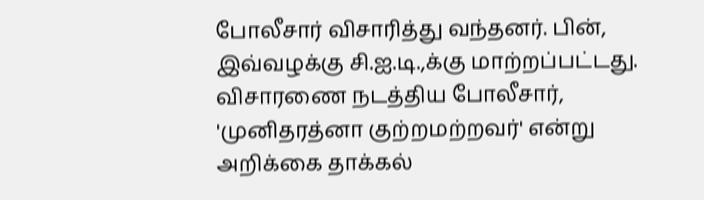போலீசார் விசாரித்து வந்தனர். பின், இவ்வழக்கு சி.ஐ.டி.,க்கு மாற்றப்பட்டது. விசாரணை நடத்திய போலீசார், 'முனிதரத்னா குற்றமற்றவர்' என்று அறிக்கை தாக்கல்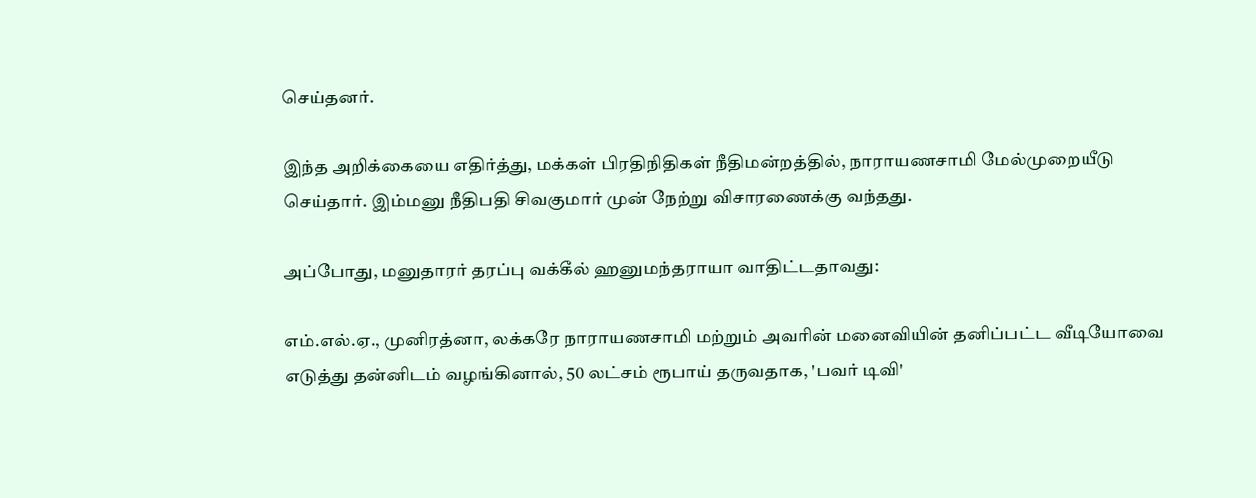செய்தனர்.

இந்த அறிக்கையை எதிர்த்து, மக்கள் பிரதிநிதிகள் நீதிமன்றத்தில், நாராயணசாமி மேல்முறையீடு செய்தார். இம்மனு நீதிபதி சிவகுமார் முன் நேற்று விசாரணைக்கு வந்தது.

அப்போது, மனுதாரர் தரப்பு வக்கீல் ஹனுமந்தராயா வாதிட்டதாவது:

எம்.எல்.ஏ., முனிரத்னா, லக்கரே நாராயணசாமி மற்றும் அவரின் மனைவியின் தனிப்பட்ட வீடியோவை எடுத்து தன்னிடம் வழங்கினால், 50 லட்சம் ரூபாய் தருவதாக, 'பவர் டிவி'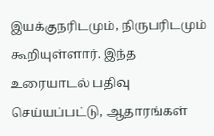இயக்குநரிடமும், நிருபரிடமும் கூறியுள்ளார். இந்த உரையாடல் பதிவு செய்யப்பட்டு, ஆதாரங்கள்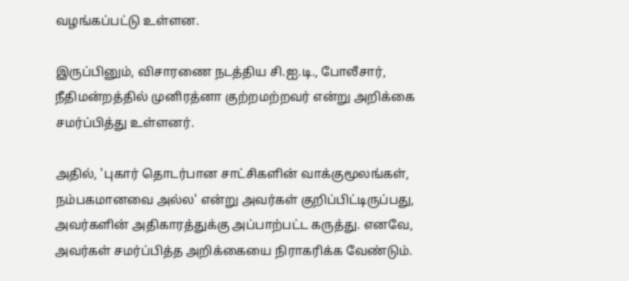வழங்கப்பட்டு உள்ளன.

இருப்பினும், விசாரணை நடத்திய சி.ஐ.டி., போலீசார், நீதிமன்றத்தில் முனிரத்னா குற்றமற்றவர் என்று அறிக்கை சமர்ப்பித்து உள்ளனர்.

அதில், 'புகார் தொடர்பான சாட்சிகளின் வாக்குமூலங்கள், நம்பகமானவை அல்ல' என்று அவர்கள் குறிப்பிட்டிருப்பது, அவர்களின் அதிகாரத்துக்கு அப்பாற்பட்ட கருத்து. எனவே, அவர்கள் சமர்ப்பித்த அறிக்கையை நிராகரிக்க வேண்டும்.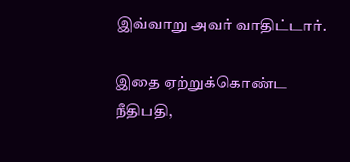இவ்வாறு அவர் வாதிட்டார்.

இதை ஏற்றுக்கொண்ட நீதிபதி,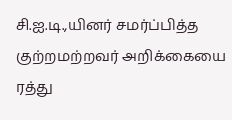சி.ஐ.டி.,யினர் சமர்ப்பித்த குற்றமற்றவர் அறிக்கையை ரத்து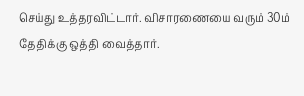செய்து உத்தரவிட்டார். விசாரணையை வரும் 30ம் தேதிக்கு ஒத்தி வைத்தார்.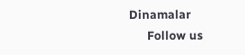Dinamalar
      Follow us